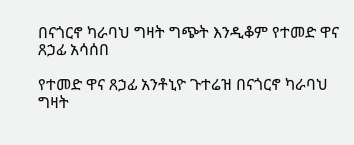በናጎርኖ ካራባህ ግዛት ግጭት እንዲቆም የተመድ ዋና ጸኃፊ አሳሰበ

የተመድ ዋና ጸኃፊ አንቶኒዮ ጉተሬዝ በናጎርኖ ካራባህ ግዛት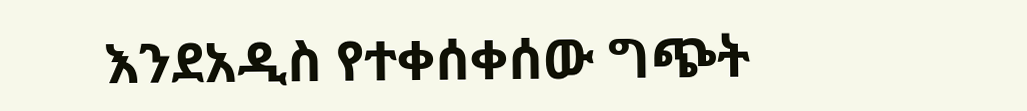እንደአዲስ የተቀሰቀሰው ግጭት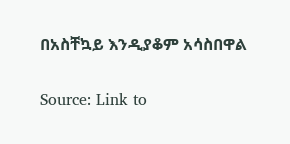በአስቸኳይ እንዲያቆም አሳስበዋል

Source: Link to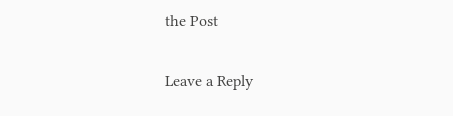the Post

Leave a Reply